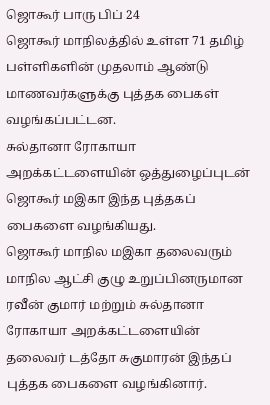ஜொகூர் பாரு பிப் 24
ஜொகூர் மாநிலத்தில் உள்ள 71 தமிழ் பள்ளிகளின் முதலாம் ஆண்டு மாணவர்களுக்கு புத்தக பைகள் வழங்கப்பட்டன.
சுல்தானா ரோகாயா அறக்கட்டளையின் ஒத்துழைப்புடன் ஜொகூர் மஇகா இந்த புத்தகப் பைகளை வழங்கியது.
ஜொகூர் மாநில மஇகா தலைவரும் மாநில ஆட்சி குழு உறுப்பினருமான ரவீன் குமார் மற்றும் சுல்தானா ரோகாயா அறக்கட்டளையின் தலைவர் டத்தோ சுகுமாரன் இந்தப் புத்தக பைகளை வழங்கினார்.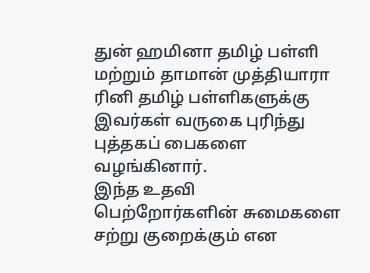துன் ஹமினா தமிழ் பள்ளி மற்றும் தாமான் முத்தியாரா ரினி தமிழ் பள்ளிகளுக்கு இவர்கள் வருகை புரிந்து புத்தகப் பைகளை வழங்கினார்.
இந்த உதவி பெற்றோர்களின் சுமைகளை சற்று குறைக்கும் என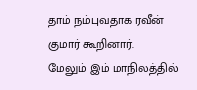தாம் நம்புவதாக ரவீன் குமார் கூறினார்.
மேலும் இம் மாநிலத்தில்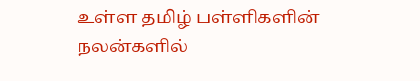உள்ள தமிழ் பள்ளிகளின் நலன்களில்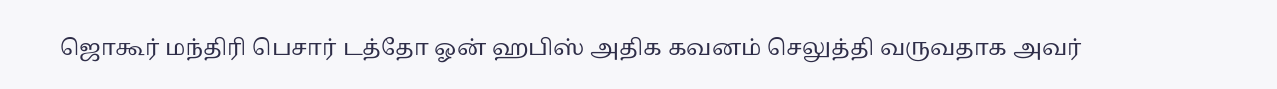ஜொகூர் மந்திரி பெசார் டத்தோ ஓன் ஹபிஸ் அதிக கவனம் செலுத்தி வருவதாக அவர்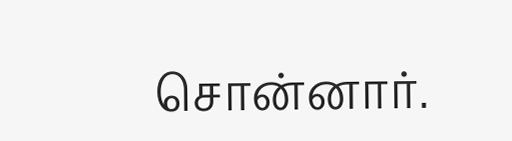சொன்னார்.